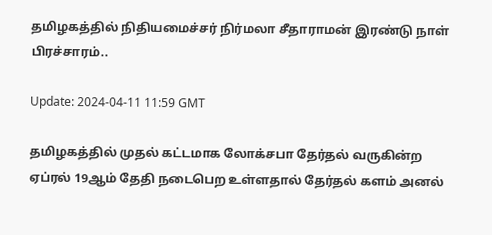தமிழகத்தில் நிதியமைச்சர் நிர்மலா சீதாராமன் இரண்டு நாள் பிரச்சாரம்..

Update: 2024-04-11 11:59 GMT

தமிழகத்தில் முதல் கட்டமாக லோக்சபா தேர்தல் வருகின்ற ஏப்ரல் 19ஆம் தேதி நடைபெற உள்ளதால் தேர்தல் களம் அனல்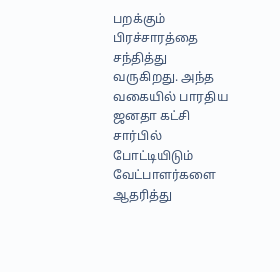பறக்கும் பிரச்சாரத்தை சந்தித்து வருகிறது. அந்த வகையில் பாரதிய ஜனதா கட்சி சார்பில் போட்டியிடும் வேட்பாளர்களை ஆதரித்து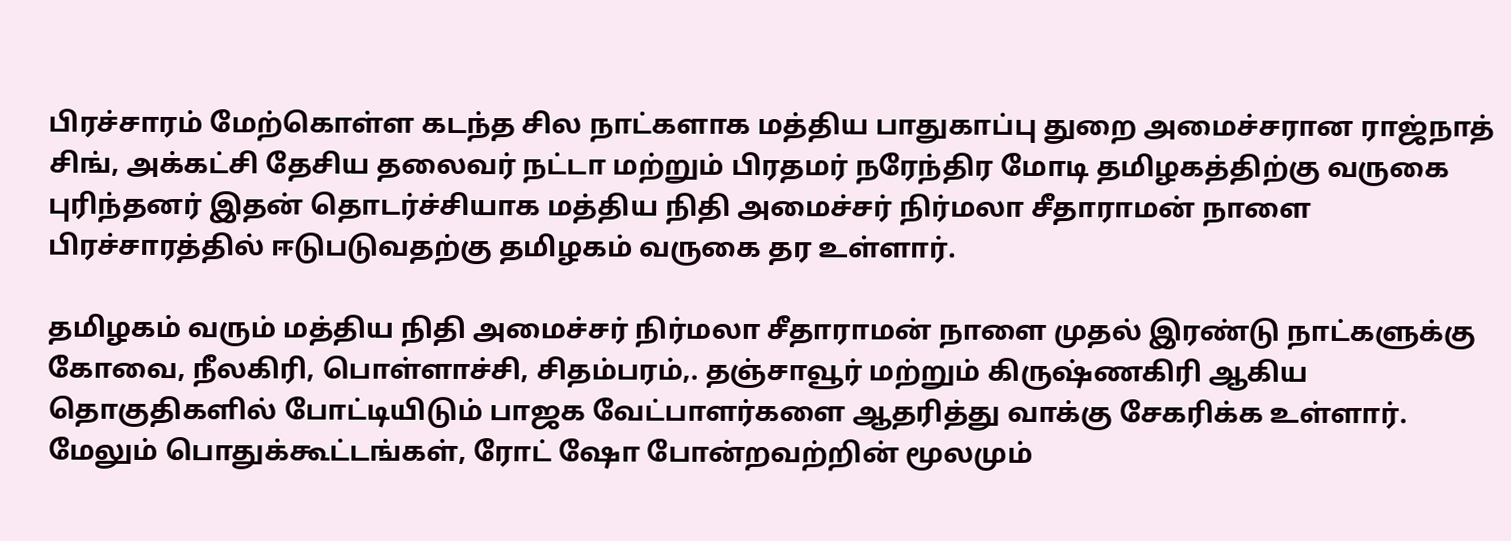பிரச்சாரம் மேற்கொள்ள கடந்த சில நாட்களாக மத்திய பாதுகாப்பு துறை அமைச்சரான ராஜ்நாத் சிங், அக்கட்சி தேசிய தலைவர் நட்டா மற்றும் பிரதமர் நரேந்திர மோடி தமிழகத்திற்கு வருகை புரிந்தனர் இதன் தொடர்ச்சியாக மத்திய நிதி அமைச்சர் நிர்மலா சீதாராமன் நாளை பிரச்சாரத்தில் ஈடுபடுவதற்கு தமிழகம் வருகை தர உள்ளார்.

தமிழகம் வரும் மத்திய நிதி அமைச்சர் நிர்மலா சீதாராமன் நாளை முதல் இரண்டு நாட்களுக்கு கோவை, நீலகிரி, பொள்ளாச்சி, சிதம்பரம்,. தஞ்சாவூர் மற்றும் கிருஷ்ணகிரி ஆகிய தொகுதிகளில் போட்டியிடும் பாஜக வேட்பாளர்களை ஆதரித்து வாக்கு சேகரிக்க உள்ளார். மேலும் பொதுக்கூட்டங்கள், ரோட் ஷோ போன்றவற்றின் மூலமும்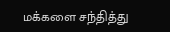மக்களை சந்தித்து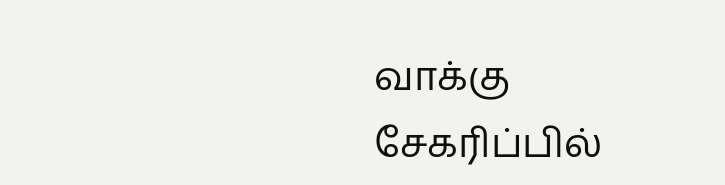வாக்கு சேகரிப்பில்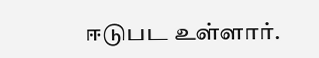ஈடுபட உள்ளார்.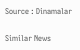Source : Dinamalar

Similar News